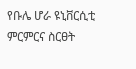የቡሌ ሆራ ዩኒቨርሲቲ ምርምርና ስርፀት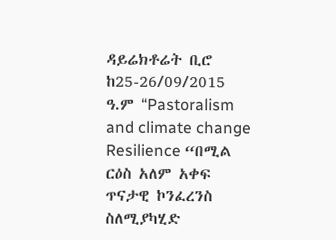ዳይሬክቶሬት ቢሮ ከ25-26/09/2015 ዓ.ም “Pastoralism and climate change Resilience “በሚል ርዕስ አለም አቀፍ ጥናታዊ ኮንፈረንስ ስለሚያካሂድ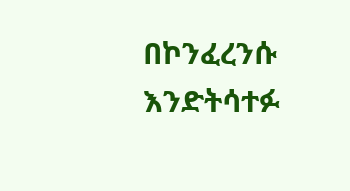በኮንፈረንሱ እንድትሳተፉ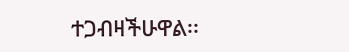ተጋብዛችሁዋል፡፡